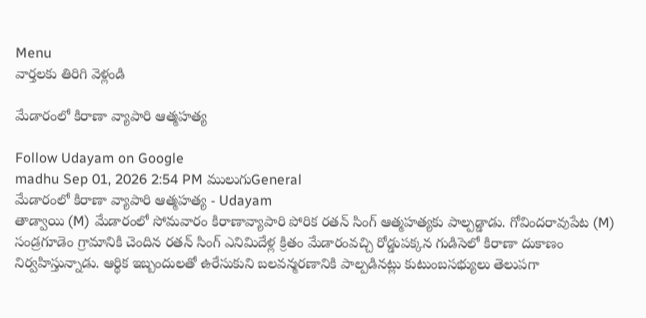Menu
వార్తలకు తిరిగి వెళ్లండి

మేడారంలో కిరాణా వ్యాపారి ఆత్మహత్య

Follow Udayam on Google
madhu Sep 01, 2026 2:54 PM ములుగుGeneral
మేడారంలో కిరాణా వ్యాపారి ఆత్మహత్య - Udayam
తాడ్వాయి (M) మేడారంలో సోమవారం కిరాణావ్యాపారి పోరిక రతన్ సింగ్ ఆత్మహత్యకు పాల్పడ్డాడు. గోవిందరావుపేట (M) సండ్రగూడెం గ్రామానికి చెందిన రతన్ సింగ్ ఎనిమిదేళ్ల క్రితం మేడారంవచ్చి రోడ్డుపక్కన గుడిసెలో కిరాణా దుకాణం నిర్వహిస్తున్నాడు. ఆర్థిక ఇబ్బందులతో ఉరేసుకుని బలవన్మరణానికి పాల్పడినట్లు కుటుంబసభ్యులు తెలుపగా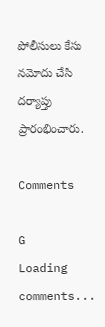పోలీసులు కేసు నమోదు చేసి దర్యాప్తు ప్రారంభించారు.

Comments

G
Loading comments...